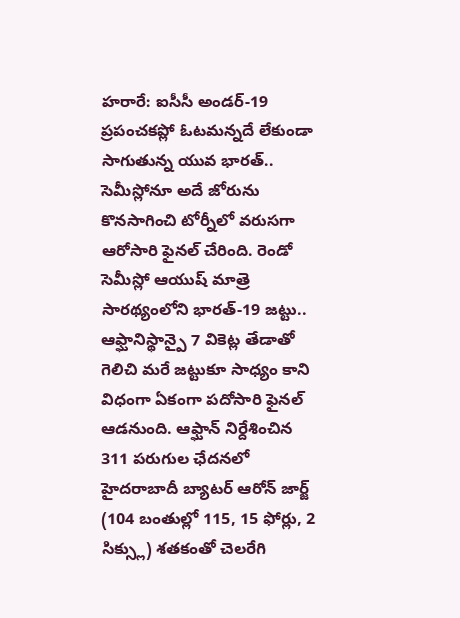హరారే: ఐసీసీ అండర్-19 ప్రపంచకప్లో ఓటమన్నదే లేకుండా సాగుతున్న యువ భారత్.. సెమీస్లోనూ అదే జోరును కొనసాగించి టోర్నీలో వరుసగా ఆరోసారి ఫైనల్ చేరింది. రెండో సెమీస్లో ఆయుష్ మాత్రె సారథ్యంలోని భారత్-19 జట్టు.. ఆఫ్ఘానిస్థాన్పై 7 వికెట్ల తేడాతో గెలిచి మరే జట్టుకూ సాధ్యం కాని విధంగా ఏకంగా పదోసారి ఫైనల్ ఆడనుంది. ఆఫ్ఘాన్ నిర్దేశించిన 311 పరుగుల ఛేదనలో హైదరాబాదీ బ్యాటర్ ఆరోన్ జార్జ్ (104 బంతుల్లో 115, 15 ఫోర్లు, 2 సిక్స్లు) శతకంతో చెలరేగి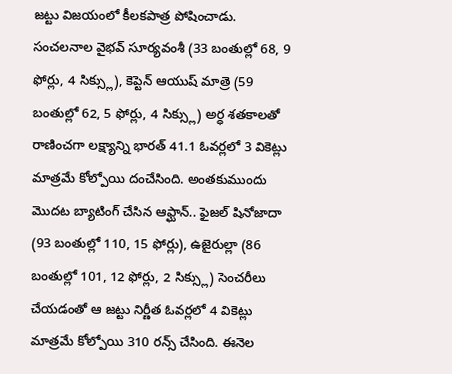జట్టు విజయంలో కీలకపాత్ర పోషించాడు.
సంచలనాల వైభవ్ సూర్యవంశీ (33 బంతుల్లో 68, 9 ఫోర్లు, 4 సిక్స్లు), కెప్టెన్ ఆయుష్ మాత్రె (59 బంతుల్లో 62, 5 ఫోర్లు, 4 సిక్స్లు) అర్ధ శతకాలతో రాణించగా లక్ష్యాన్ని భారత్ 41.1 ఓవర్లలో 3 వికెట్లు మాత్రమే కోల్పోయి దంచేసింది. అంతకుముందు మొదట బ్యాటింగ్ చేసిన ఆఫ్ఘాన్.. ఫైజల్ షినోజాదా (93 బంతుల్లో 110, 15 ఫోర్లు), ఉజైరుల్లా (86 బంతుల్లో 101, 12 ఫోర్లు, 2 సిక్స్లు) సెంచరీలు చేయడంతో ఆ జట్టు నిర్ణీత ఓవర్లలో 4 వికెట్లు మాత్రమే కోల్పోయి 310 రన్స్ చేసింది. ఈనెల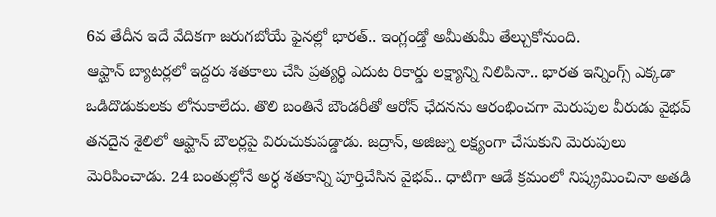6వ తేదీన ఇదే వేదికగా జరుగబోయే ఫైనల్లో భారత్.. ఇంగ్లండ్తో అమీతుమీ తేల్చుకోనుంది.
ఆఫ్ఘాన్ బ్యాటర్లలో ఇద్దరు శతకాలు చేసి ప్రత్యర్థి ఎదుట రికార్డు లక్ష్యాన్ని నిలిపినా.. భారత ఇన్నింగ్స్ ఎక్కడా ఒడిదొడుకులకు లోనుకాలేదు. తొలి బంతినే బౌండరీతో ఆరోన్ ఛేదనను ఆరంభించగా మెరుపుల వీరుడు వైభవ్ తనదైన శైలిలో ఆఫ్ఘాన్ బౌలర్లపై విరుచుకుపడ్డాడు. జద్రాన్, అజిజ్ను లక్ష్యంగా చేసుకుని మెరుపులు మెరిపించాడు. 24 బంతుల్లోనే అర్ధ శతకాన్ని పూర్తిచేసిన వైభవ్.. ధాటిగా ఆడే క్రమంలో నిష్క్రమించినా అతడి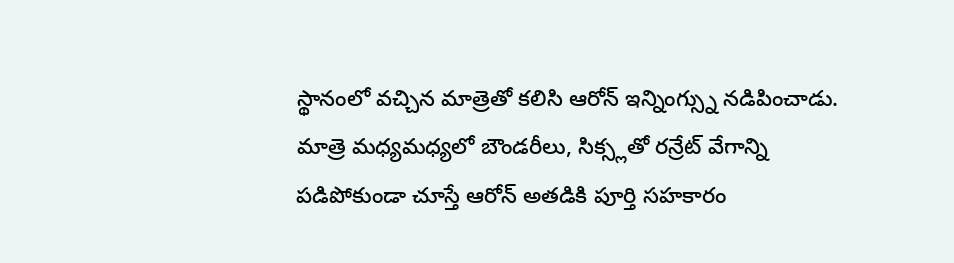స్థానంలో వచ్చిన మాత్రెతో కలిసి ఆరోన్ ఇన్నింగ్స్ను నడిపించాడు.
మాత్రె మధ్యమధ్యలో బౌండరీలు, సిక్స్లతో రన్రేట్ వేగాన్ని పడిపోకుండా చూస్తే ఆరోన్ అతడికి పూర్తి సహకారం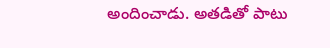అందించాడు. అతడితో పాటు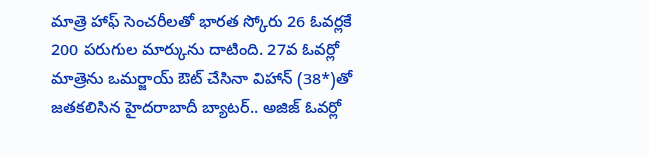మాత్రె హాఫ్ సెంచరీలతో భారత స్కోరు 26 ఓవర్లకే 200 పరుగుల మార్కును దాటింది. 27వ ఓవర్లో మాత్రెను ఒమర్జాయ్ ఔట్ చేసినా విహాన్ (38*)తో జతకలిసిన హైదరాబాదీ బ్యాటర్.. అజిజ్ ఓవర్లో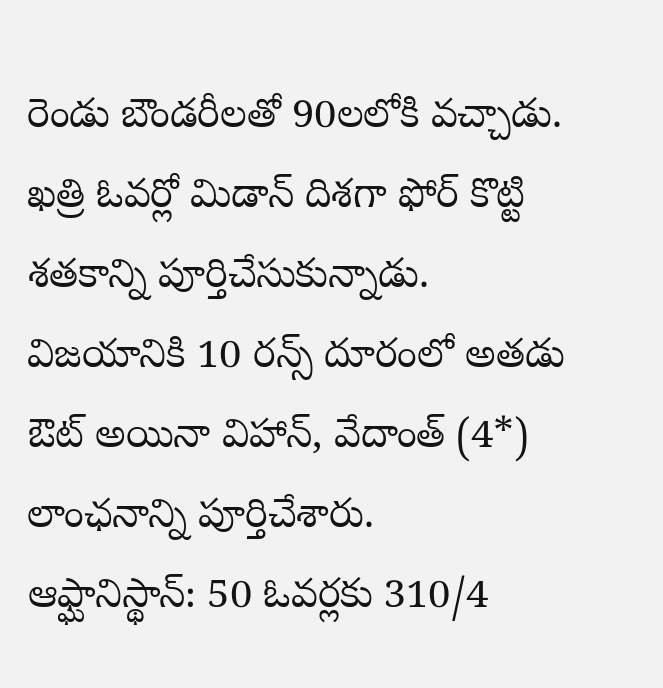రెండు బౌండరీలతో 90లలోకి వచ్చాడు. ఖత్రి ఓవర్లో మిడాన్ దిశగా ఫోర్ కొట్టి శతకాన్ని పూర్తిచేసుకున్నాడు. విజయానికి 10 రన్స్ దూరంలో అతడు ఔట్ అయినా విహాన్, వేదాంత్ (4*) లాంఛనాన్ని పూర్తిచేశారు.
ఆఫ్ఘానిస్థాన్: 50 ఓవర్లకు 310/4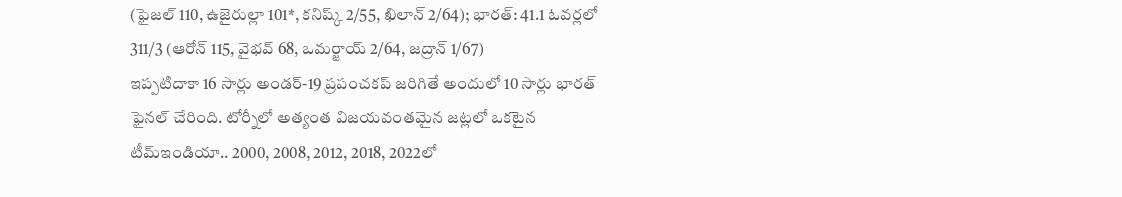(ఫైజల్ 110, ఉజైరుల్లా 101*, కనిష్క్ 2/55, ఖిలాన్ 2/64); భారత్: 41.1 ఓవర్లలో 311/3 (ఆరోన్ 115, వైభవ్ 68, ఒమర్జాయ్ 2/64, జద్రాన్ 1/67)
ఇప్పటిదాకా 16 సార్లు అండర్-19 ప్రపంచకప్ జరిగితే అందులో 10 సార్లు భారత్ ఫైనల్ చేరింది. టోర్నీలో అత్యంత విజయవంతమైన జట్లలో ఒకటైన టీమ్ఇండియా.. 2000, 2008, 2012, 2018, 2022లో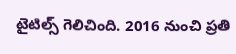టైటిల్స్ గెలిచింది. 2016 నుంచి ప్రతి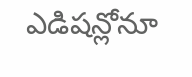ఎడిషన్లోనూ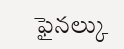ఫైనల్కు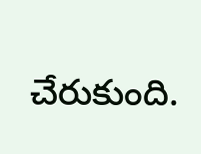చేరుకుంది.